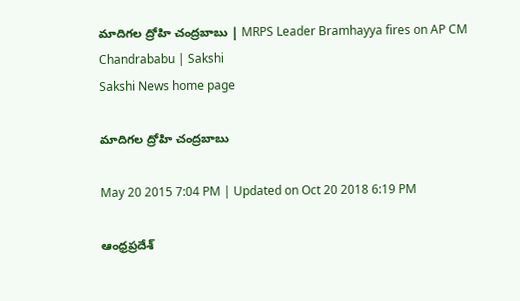మాదిగల ద్రోహి చంద్రబాబు | MRPS Leader Bramhayya fires on AP CM Chandrababu | Sakshi
Sakshi News home page

మాదిగల ద్రోహి చంద్రబాబు

May 20 2015 7:04 PM | Updated on Oct 20 2018 6:19 PM

ఆంధ్రప్రదేశ్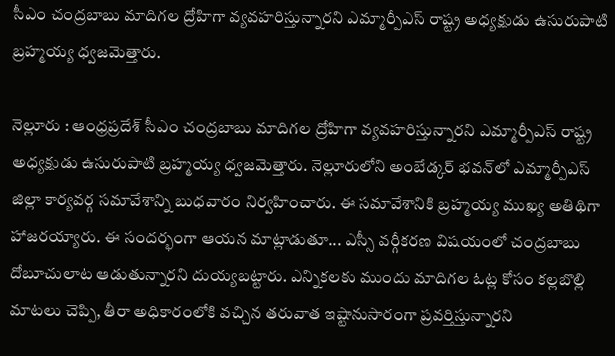సీఎం చంద్రబాబు మాదిగల ద్రోహిగా వ్యవహరిస్తున్నారని ఎమ్మార్పీఎస్ రాష్ట్ర అధ్యక్షుడు ఉసురుపాటి బ్రహ్మయ్య ధ్వజమెత్తారు.

నెల్లూరు : ఆంధ్రప్రదేశ్ సీఎం చంద్రబాబు మాదిగల ద్రోహిగా వ్యవహరిస్తున్నారని ఎమ్మార్పీఎస్ రాష్ట్ర అధ్యక్షుడు ఉసురుపాటి బ్రహ్మయ్య ధ్వజమెత్తారు. నెల్లూరులోని అంబేడ్కర్ భవన్‌లో ఎమ్మార్పీఎస్ జిల్లా కార్యవర్గ సమావేశాన్ని బుధవారం నిర్వహించారు. ఈ సమావేశానికి బ్రహ్మయ్య ముఖ్య అతిథిగా హాజరయ్యారు. ఈ సందర్భంగా ఆయన మాట్లాడుతూ... ఎస్సీ వర్గీకరణ విషయంలో చంద్రబాబు దోబూచులాట ఆడుతున్నారని దుయ్యబట్టారు. ఎన్నికలకు ముందు మాదిగల ఓట్ల కోసం కల్లబొల్లి మాటలు చెప్పి, తీరా అధికారంలోకి వచ్చిన తరువాత ఇష్టానుసారంగా ప్రవర్తిస్తున్నారని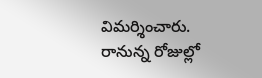విమర్శించారు. రానున్న రోజుల్లో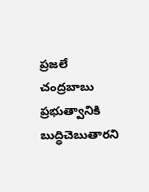ప్రజలే చంద్రబాబు ప్రభుత్వానికి బుద్ధిచెబుతారని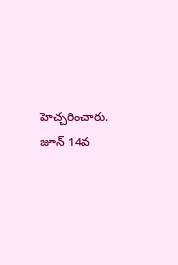హెచ్చరించారు. జూన్ 14వ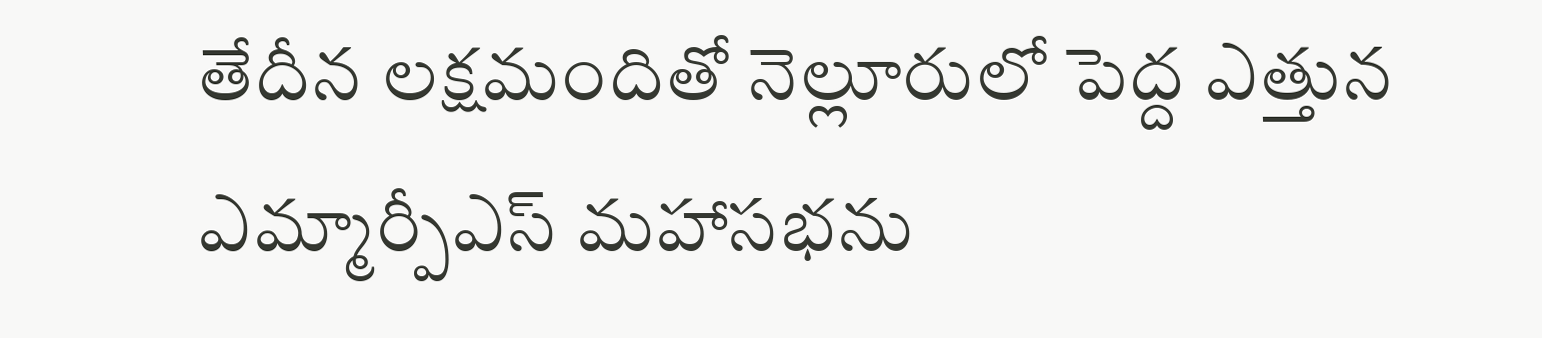తేదీన లక్షమందితో నెల్లూరులో పెద్ద ఎత్తున ఎమ్మార్పీఎస్ మహాసభను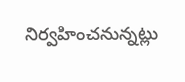నిర్వహించనున్నట్లు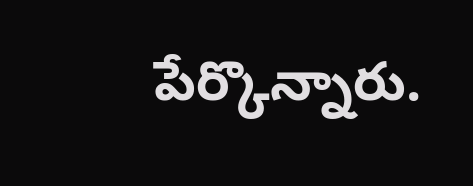పేర్కొన్నారు.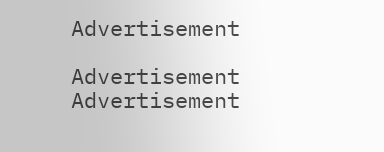Advertisement

Advertisement
Advertisement